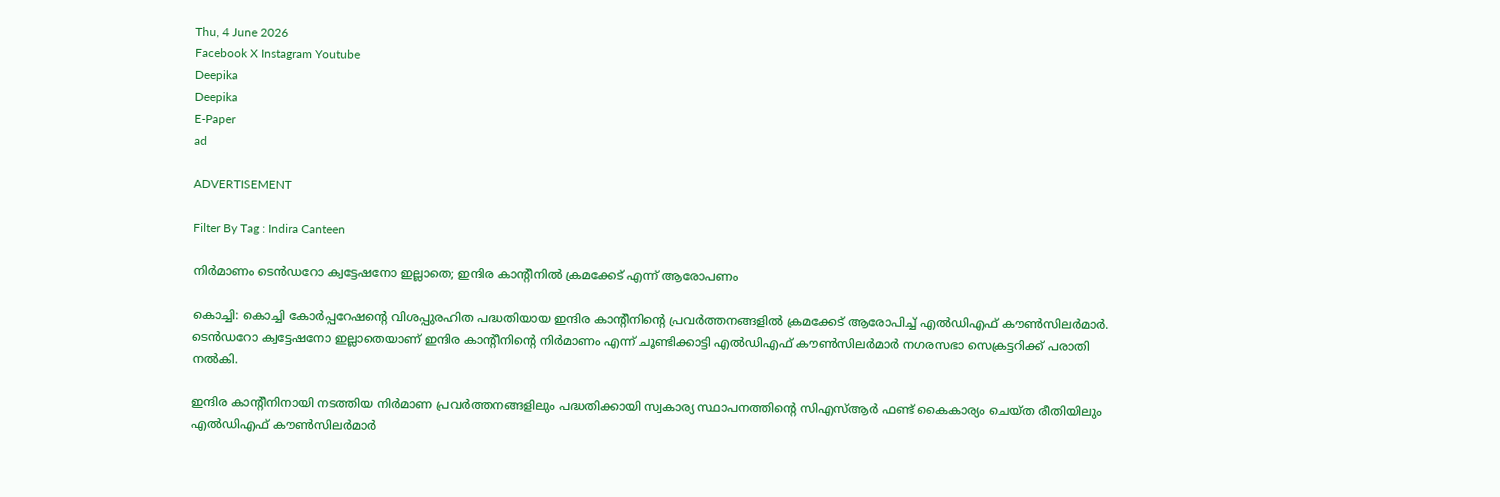Thu, 4 June 2026
Facebook X Instagram Youtube
Deepika
Deepika
E-Paper
ad

ADVERTISEMENT

Filter By Tag : Indira Canteen

നിര്‍മാണം ടെന്‍ഡറോ ക്വട്ടേഷനോ ഇല്ലാതെ; ഇന്ദിര കാന്‍റീനില്‍ ക്രമക്കേട് എന്ന് ആരോപണം

കൊച്ചി: കൊച്ചി കോര്‍പ്പറേഷന്‍റെ വിശപ്പുരഹിത പദ്ധതിയായ ഇന്ദിര കാന്‍റീനിന്‍റെ പ്രവര്‍ത്തനങ്ങളില്‍ ക്രമക്കേട് ആരോപിച്ച് എല്‍ഡിഎഫ് കൗണ്‍സിലര്‍മാര്‍. ടെന്‍ഡറോ ക്വട്ടേഷനോ ഇല്ലാതെയാണ് ഇന്ദിര കാന്‍റീനിന്‍റെ നിര്‍മാണം എന്ന് ചൂണ്ടിക്കാട്ടി എല്‍ഡിഎഫ് കൗണ്‍സിലര്‍മാര്‍ നഗരസഭാ സെക്രട്ടറിക്ക് പരാതി നല്‍കി.

ഇന്ദിര കാന്‍റീനിനായി നടത്തിയ നിര്‍മാണ പ്രവര്‍ത്തനങ്ങളിലും പദ്ധതിക്കായി സ്വകാര്യ സ്ഥാപനത്തിന്‍റെ സിഎസ്ആര്‍ ഫണ്ട് കൈകാര്യം ചെയ്ത രീതിയിലും എല്‍ഡിഎഫ് കൗണ്‍സിലര്‍മാര്‍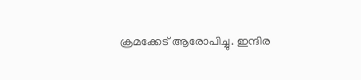ക്രമക്കേട് ആരോപിച്ചു. ഇന്ദിര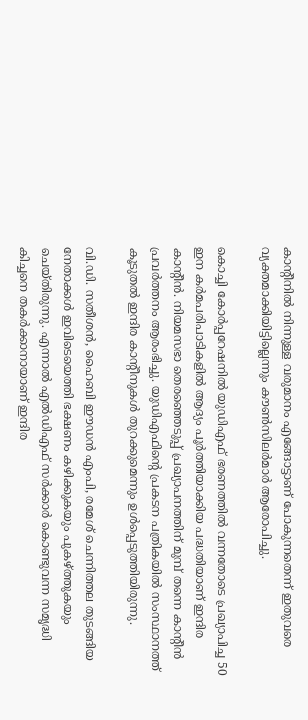കാന്‍റീനില്‍ നിന്നുള്ള വരുമാനം എങ്ങോട്ടാണ് പോകുന്നതെന്ന് ഇതുവരെ വ്യക്തമാക്കിയിട്ടില്ലെന്നും കൗണ്‍സിലര്‍മാര്‍ ആരോപിച്ചു.

കൊച്ചി കോര്‍പ്പറേഷനില്‍ യുഡിഎഫ് ഭരണത്തില്‍ വന്നതോടെ പ്രഖ്യാപിച്ച 50 ഇന കര്‍മപരിപാടികളില്‍ ആദ്യം പൂര്‍ത്തിയാക്കിയ പദ്ധതിയാണ് ഇന്ദിര കാന്‍റീൻ. നിയമസഭാ തെരഞ്ഞെടുപ്പ് പ്രഖ്യാപനത്തിന് മുമ്പ് തന്നെ കാന്‍റീന്‍ പ്രവര്‍ത്തനം ആരംഭിച്ചു. യുഡിഎഫിന്‍റെ പ്രകടന പത്രികയില്‍ സംസ്ഥാനത്ത് കൂടുതല്‍ ഇന്ദിര കാന്‍റീനുകള്‍ തുറക്കുമെന്നും ഉള്‍പ്പെടുത്തിയിരുന്നു.

വി.ഡി. സതീശന്‍, ഹൈബി ഈഡന്‍ എംപി, രമേശ് ചെന്നിത്തല തുടങ്ങിയ നേതാക്കള്‍ ഇവിടെയെത്തി ഭക്ഷണം കഴിക്കുകയും പുകഴ്ത്തുകയും ചെയ്തിരുന്നു. എന്നാല്‍ എല്‍ഡിഎഫ് സര്‍ക്കാര്‍ കൊണ്ടുവന്ന സമൃദ്ധി കിച്ചനെ തകര്‍ക്കാനായാണ് ഇന്ദിര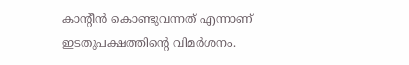കാന്‍റീന്‍ കൊണ്ടുവന്നത് എന്നാണ് ഇടതുപക്ഷത്തിന്‍റെ വിമര്‍ശനം.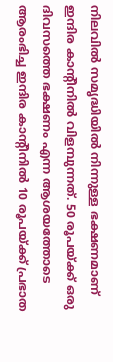നിലവില്‍ സമൃദ്ധിയില്‍ നിന്നുള്ള ഭക്ഷണമാണ് ഇന്ദിര കാന്‍റീനില്‍ വിളമ്പുന്നത്. 50 രൂപയ്ക്ക് ഒരു ദിവസത്തെ ഭക്ഷണം എന്ന ആശയത്തോടെ ആരംഭിച്ച ഇന്ദിര കാന്‍റീനില്‍ 10 രൂപയ്ക്ക് പ്രഭാത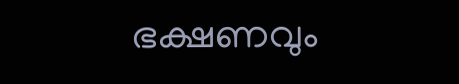ഭക്ഷണവും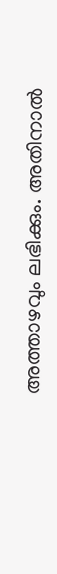അത്താഴവും ലഭിക്കും. അതിനാല്‍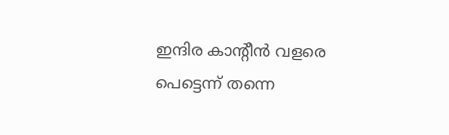ഇന്ദിര കാന്‍റീന്‍ വളരെ പെട്ടെന്ന് തന്നെ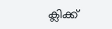ക്ലിക്ക്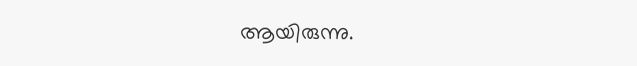ആയിരുന്നു.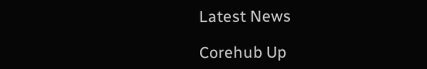Latest News

Corehub Up